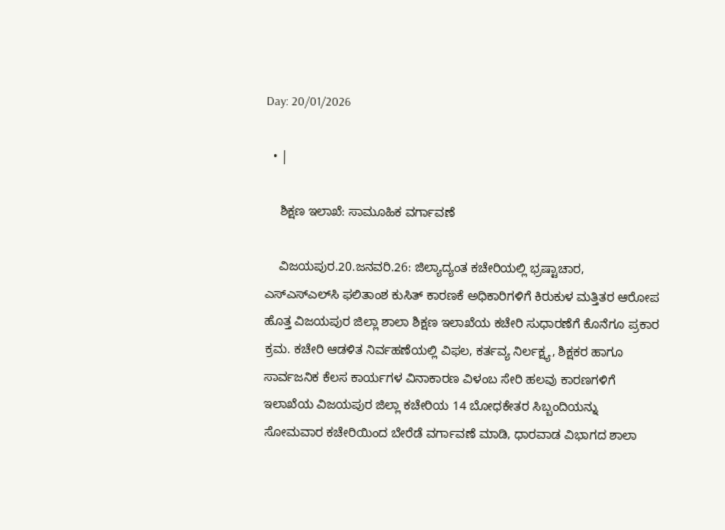Day: 20/01/2026

  • |

    ಶಿಕ್ಷಣ ಇಲಾಖೆ: ಸಾಮೂಹಿಕ ವರ್ಗಾವಣೆ

    ವಿಜಯಪುರ.20.ಜನವರಿ.26: ಜಿಲ್ಯಾದ್ಯಂತ ಕಚೇರಿಯಲ್ಲಿ ಭ್ರಷ್ಟಾಚಾರ, ಎಸ್‌ಎಸ್‌ಎಲ್‌ಸಿ ಫಲಿತಾಂಶ ಕುಸಿತ್ ಕಾರಣಕೆ ಅಧಿಕಾರಿಗಳಿಗೆ ಕಿರುಕುಳ ಮತ್ತಿತರ ಆರೋಪ ಹೊತ್ತ ವಿಜಯಪುರ ಜಿಲ್ಲಾ ಶಾಲಾ ಶಿಕ್ಷಣ ಇಲಾಖೆಯ ಕಚೇರಿ ಸುಧಾರಣೆಗೆ ಕೊನೆಗೂ ಪ್ರಕಾರ ಕ್ರಮ. ಕಚೇರಿ ಆಡಳಿತ ನಿರ್ವಹಣೆಯಲ್ಲಿ ವಿಫಲ, ಕರ್ತವ್ಯ ನಿರ್ಲಕ್ಷ್ಯ, ಶಿಕ್ಷಕರ ಹಾಗೂ ಸಾರ್ವಜನಿಕ ಕೆಲಸ ಕಾರ್ಯಗಳ ವಿನಾಕಾರಣ ವಿಳಂಬ ಸೇರಿ ಹಲವು ಕಾರಣಗಳಿಗೆ ಇಲಾಖೆಯ ವಿಜಯಪುರ ಜಿಲ್ಲಾ ಕಚೇರಿಯ 14 ಬೋಧಕೇತರ ಸಿಬ್ಬಂದಿಯನ್ನು ಸೋಮವಾರ ಕಚೇರಿಯಿಂದ ಬೇರೆಡೆ ವರ್ಗಾವಣೆ ಮಾಡಿ, ಧಾರವಾಡ ವಿಭಾಗದ ಶಾಲಾ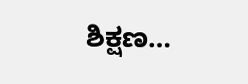ಶಿಕ್ಷಣ…